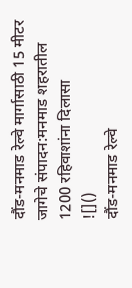दौंड-मनमाड रेल्वे मार्गासाठी 15 मीटर जागेचे संपादन:मनमाड शहरातील 1200 रहिवाशांना दिलासा
![]()
दौंड-मनमाड रेल्वे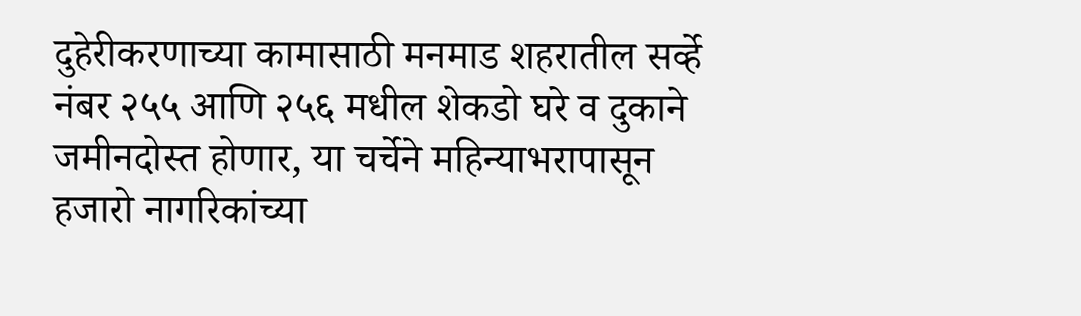दुहेरीकरणाच्या कामासाठी मनमाड शहरातील सर्व्हे नंबर २५५ आणि २५६ मधील शेकडो घरे व दुकाने जमीनदोस्त होणार, या चर्चेने महिन्याभरापासून हजारो नागरिकांच्या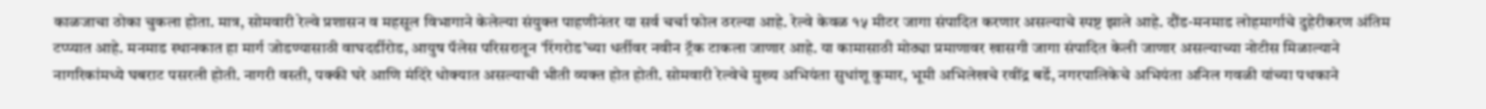काळजाचा ठोका चुकला होता. मात्र, सोमवारी रेल्वे प्रशासन व महसूल विभागाने केलेल्या संयुक्त पाहणीनंतर या सर्व चर्चा फोल ठरल्या आहे. रेल्वे केवळ १५ मीटर जागा संपादित करणार असल्याचे स्पष्ट झाले आहे. दौंड-मनमाड लोहमार्गाचे दुहेरीकरण अंतिम टप्प्यात आहे. मनमाड स्थानकात हा मार्ग जोडण्यासाठी वाघदर्डीरोड, आयुष पॅलेस परिसरातून ‘रिंगरोड’च्या धर्तीवर नवीन ट्रॅक टाकला जाणार आहे. या कामासाठी मोठ्या प्रमाणावर खासगी जागा संपादित केली जाणार असल्याच्या नोटीस मिळाल्याने नागरिकांमध्ये घबराट पसरली होती. नागरी वस्ती, पक्की घरे आणि मंदिरे धोक्यात असल्याची भीती व्यक्त होत होती. सोमवारी रेल्वेचे मुख्य अभियंता सुधांशू कुमार, भूमी अभिलेखचे रवींद्र बर्डे, नगरपालिकेचे अभियंता अनिल गवळी यांच्या पथकाने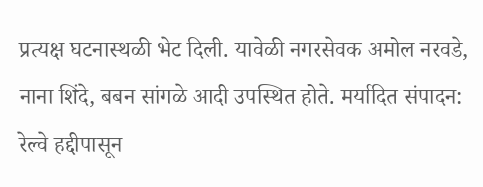प्रत्यक्ष घटनास्थळी भेट दिली. यावेळी नगरसेवक अमोल नरवडे, नाना शिंदे, बबन सांगळे आदी उपस्थित होते. मर्यादित संपादन: रेल्वे हद्दीपासून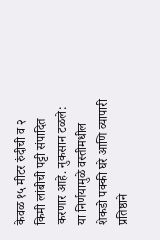केवळ १५ मीटर रुंदीची व २ किमी लांबीची पट्टी संपादित करणार आहे. नुकसान टळले: या निर्णयामुळे वस्तीमधील शेकडो पक्की घरे आणि व्यापारी प्रतिष्ठाने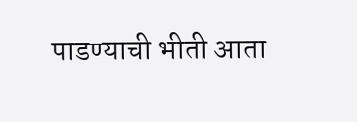पाडण्याची भीती आता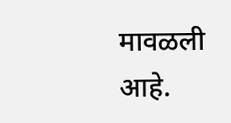मावळली आहे.